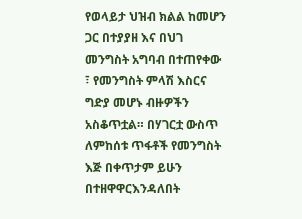የወላይታ ህዝብ ክልል ከመሆን ጋር በተያያዘ እና በህገ መንግስት አግባብ በተጠየቀው ፣ የመንግስት ምላሽ እስርና ግድያ መሆኑ ብዙዎችን አስቆጥቷል። በሃገርቷ ውስጥ ለምከሰቱ ጥፋቶች የመንግስት እጅ በቀጥታም ይሁን በተዘዋዋርእንዳለበት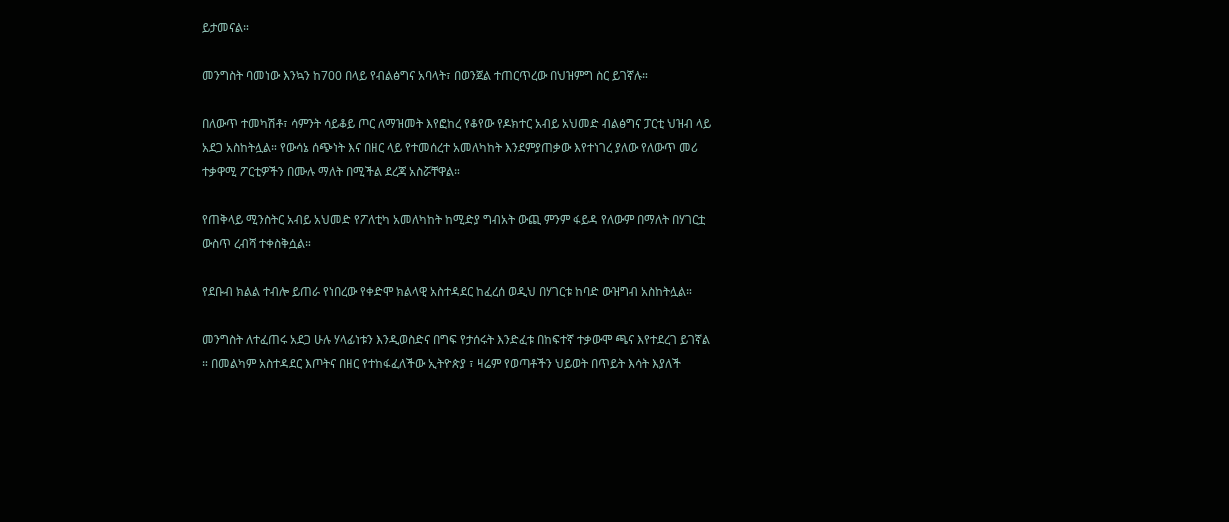ይታመናል።

መንግስት ባመነው እንኳን ከ700 በላይ የብልፅግና አባላት፣ በወንጀል ተጠርጥረው በህዝምግ ስር ይገኛሉ።

በለውጥ ተመካሽቶ፣ ሳምንት ሳይቆይ ጦር ለማዝመት እየፎከረ የቆየው የዶክተር አብይ አህመድ ብልፅግና ፓርቲ ህዝብ ላይ አደጋ አስከትሏል። የውሳኔ ሰጭነት እና በዘር ላይ የተመሰረተ አመለካከት እንደምያጠቃው እየተነገረ ያለው የለውጥ መሪ ተቃዋሚ ፖርቲዎችን በሙሉ ማለት በሚችል ደረጃ አስሯቸዋል።

የጠቅላይ ሚንስትር አብይ አህመድ የፖለቲካ አመለካከት ከሚድያ ግብአት ውጪ ምንም ፋይዳ የለውም በማለት በሃገርቷ ውስጥ ረብሻ ተቀስቅሷል።

የደቡብ ክልል ተብሎ ይጠራ የነበረው የቀድሞ ክልላዊ አስተዳደር ከፈረሰ ወዲህ በሃገርቱ ከባድ ውዝግብ አስከትሏል።

መንግስት ለተፈጠሩ አደጋ ሁሉ ሃላፊነቱን እንዲወስድና በግፍ የታሰሩት እንድፈቱ በከፍተኛ ተቃውሞ ጫና እየተደረገ ይገኛል ። በመልካም አስተዳደር እጦትና በዘር የተከፋፈለችው ኢትዮጵያ ፣ ዛሬም የወጣቶችን ህይወት በጥይት እሳት እያለች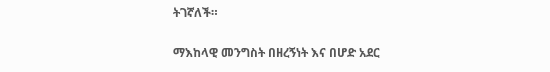ትገኛለች።

ማእከላዊ መንግስት በዘረኝነት እና በሆድ አደር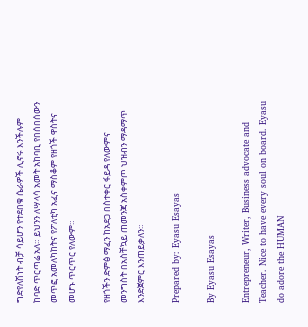ግድየለሽነት ብቻ ሳይሆን የተደበቁ ሴራዎች ሊኖሩ እንችሉም ከባድ ጥርጣሬ አለ። ይህንን ለሣላሳ አመት አከባቢ የበሰበሰውን መጥፎ አመለካከትና የፖለቲካ አፈና ማስቆም የዘጎች ዋስትና መሆኑ ጥርጥር የለውም።

የዘጎችን ድምፅ ማፈን ከአደጋ በስተቀር ፋይዳ የለውምና መንግስት በአስቸኳይ ጠመንጃ አስቀምጦ ህዝብን ማዳማጥ እንድጀምር እንጠይቃለን።

Prepared by: Eyasu Esayas

By Eyasu Esayas

Entrepreneur, Writer, Business advocate and Teacher. Nice to have every soul on board. Eyasu do adore the HUMAN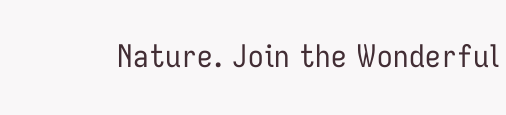Nature. Join the Wonderful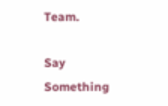Team.

Say Something